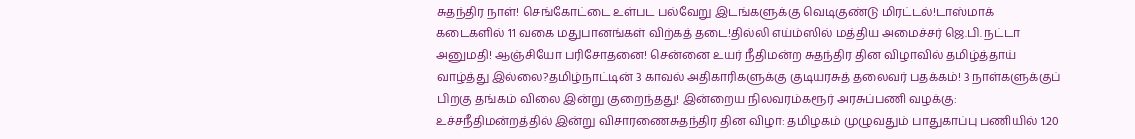சுதந்திர நாள்! செங்கோட்டை உள்பட பல்வேறு இடங்களுக்கு வெடிகுண்டு மிரட்டல்!டாஸ்மாக் கடைகளில் 11 வகை மதுபானங்கள் விற்கத் தடை!தில்லி எய்ம்ஸில் மத்திய அமைச்சர் ஜெ.பி. நட்டா அனுமதி! ஆஞ்சியோ பரிசோதனை! சென்னை உயர் நீதிமன்ற சுதந்திர தின விழாவில் தமிழ்த்தாய் வாழ்த்து இல்லை?தமிழ்நாட்டின் 3 காவல் அதிகாரிகளுக்கு குடியரசுத் தலைவர் பதக்கம்! 3 நாள்களுக்குப் பிறகு தங்கம் விலை இன்று குறைந்தது! இன்றைய நிலவரம்கரூர் அரசுப்பணி வழக்கு: உச்சநீதிமன்றத்தில் இன்று விசாரணைசுதந்திர தின விழா: தமிழகம் முழுவதும் பாதுகாப்பு பணியில் 1.20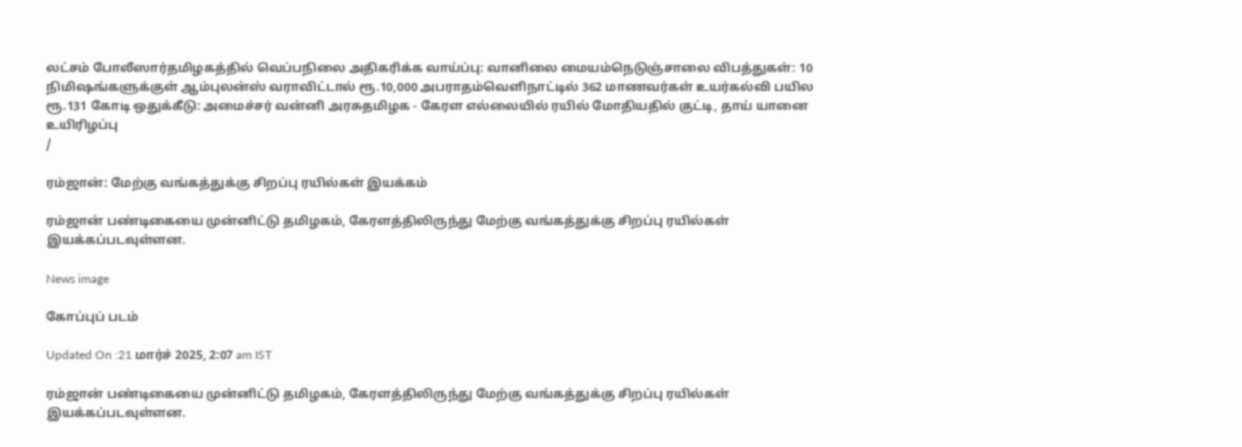லட்சம் போலீஸார்தமிழகத்தில் வெப்பநிலை அதிகரிக்க வாய்ப்பு: வானிலை மையம்நெடுஞ்சாலை விபத்துகள்: 10 நிமிஷங்களுக்குள் ஆம்புலன்ஸ் வராவிட்டால் ரூ.10,000 அபராதம்வெளிநாட்டில் 362 மாணவர்கள் உயர்கல்வி பயில ரூ.131 கோடி ஒதுக்கீடு: அமைச்சர் வன்னி அரசுதமிழக - கேரள எல்லையில் ரயில் மோதியதில் குட்டி, தாய் யானை உயிரிழப்பு
/

ரம்ஜான்: மேற்கு வங்கத்துக்கு சிறப்பு ரயில்கள் இயக்கம்

ரம்ஜான் பண்டிகையை முன்னிட்டு தமிழகம், கேரளத்திலிருந்து மேற்கு வங்கத்துக்கு சிறப்பு ரயில்கள் இயக்கப்படவுள்ளன.

News image

கோப்புப் படம்

Updated On :21 மார்ச் 2025, 2:07 am IST

ரம்ஜான் பண்டிகையை முன்னிட்டு தமிழகம், கேரளத்திலிருந்து மேற்கு வங்கத்துக்கு சிறப்பு ரயில்கள் இயக்கப்படவுள்ளன.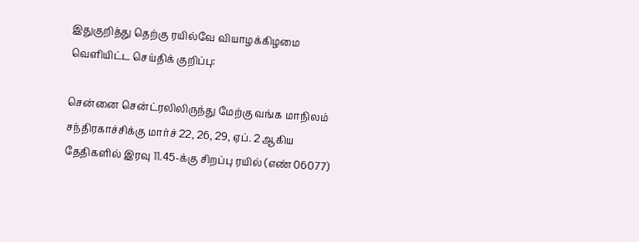இதுகுறித்து தெற்கு ரயில்வே வியாழக்கிழமை வெளியிட்ட செய்திக் குறிப்பு:

சென்னை சென்ட்ரலிலிருந்து மேற்கு வங்க மாநிலம் சந்திரகாச்சிக்கு மார்ச் 22, 26, 29, ஏப். 2 ஆகிய தேதிகளில் இரவு 11.45-க்கு சிறப்பு ரயில் (எண் 06077)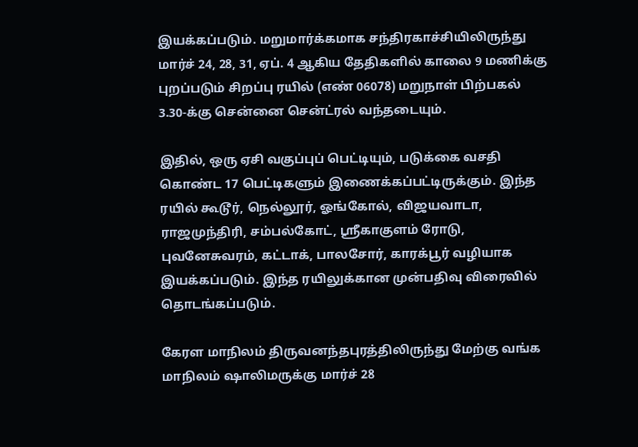இயக்கப்படும். மறுமார்க்கமாக சந்திரகாச்சியிலிருந்து மார்ச் 24, 28, 31, ஏப். 4 ஆகிய தேதிகளில் காலை 9 மணிக்கு புறப்படும் சிறப்பு ரயில் (எண் 06078) மறுநாள் பிற்பகல் 3.30-க்கு சென்னை சென்ட்ரல் வந்தடையும்.

இதில், ஒரு ஏசி வகுப்புப் பெட்டியும், படுக்கை வசதி கொண்ட 17 பெட்டிகளும் இணைக்கப்பட்டிருக்கும். இந்த ரயில் கூடூர், நெல்லூர், ஓங்கோல், விஜயவாடா, ராஜமுந்திரி, சம்பல்கோட், ஸ்ரீகாகுளம் ரோடு, புவனேசுவரம், கட்டாக், பாலசோர், காரக்பூர் வழியாக இயக்கப்படும். இந்த ரயிலுக்கான முன்பதிவு விரைவில் தொடங்கப்படும்.

கேரள மாநிலம் திருவனந்தபுரத்திலிருந்து மேற்கு வங்க மாநிலம் ஷாலிமருக்கு மார்ச் 28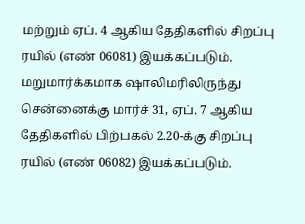மற்றும் ஏப். 4 ஆகிய தேதிகளில் சிறப்பு ரயில் (எண் 06081) இயக்கப்படும். மறுமார்க்கமாக ஷாலிமரிலிருந்து சென்னைக்கு மார்ச் 31, ஏப். 7 ஆகிய தேதிகளில் பிற்பகல் 2.20-க்கு சிறப்பு ரயில் (எண் 06082) இயக்கப்படும்.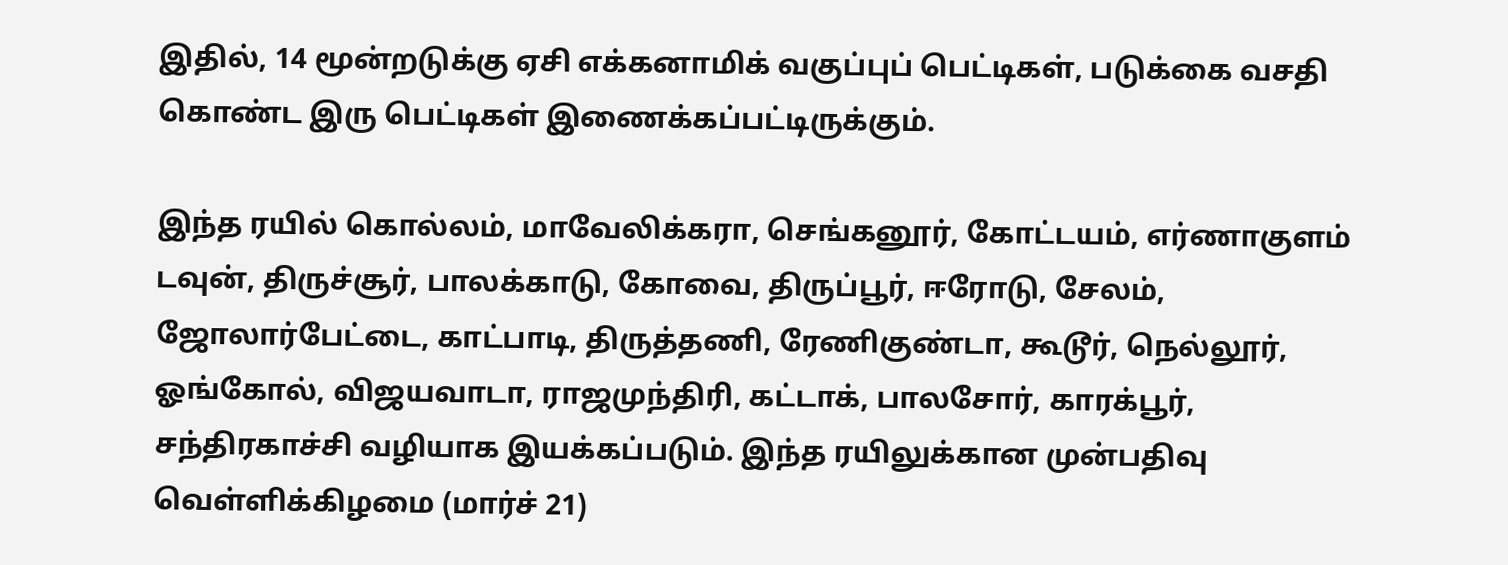இதில், 14 மூன்றடுக்கு ஏசி எக்கனாமிக் வகுப்புப் பெட்டிகள், படுக்கை வசதி கொண்ட இரு பெட்டிகள் இணைக்கப்பட்டிருக்கும்.

இந்த ரயில் கொல்லம், மாவேலிக்கரா, செங்கனூர், கோட்டயம், எர்ணாகுளம் டவுன், திருச்சூர், பாலக்காடு, கோவை, திருப்பூர், ஈரோடு, சேலம், ஜோலார்பேட்டை, காட்பாடி, திருத்தணி, ரேணிகுண்டா, கூடூர், நெல்லூர், ஓங்கோல், விஜயவாடா, ராஜமுந்திரி, கட்டாக், பாலசோர், காரக்பூர், சந்திரகாச்சி வழியாக இயக்கப்படும். இந்த ரயிலுக்கான முன்பதிவு வெள்ளிக்கிழமை (மார்ச் 21)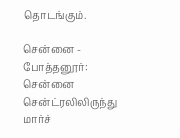தொடங்கும்.

சென்னை - போத்தனூர்: சென்னை சென்ட்ரலிலிருந்து மார்ச்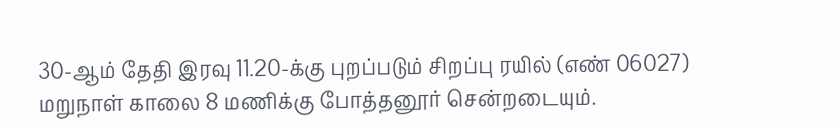30-ஆம் தேதி இரவு 11.20-க்கு புறப்படும் சிறப்பு ரயில் (எண் 06027) மறுநாள் காலை 8 மணிக்கு போத்தனூர் சென்றடையும்.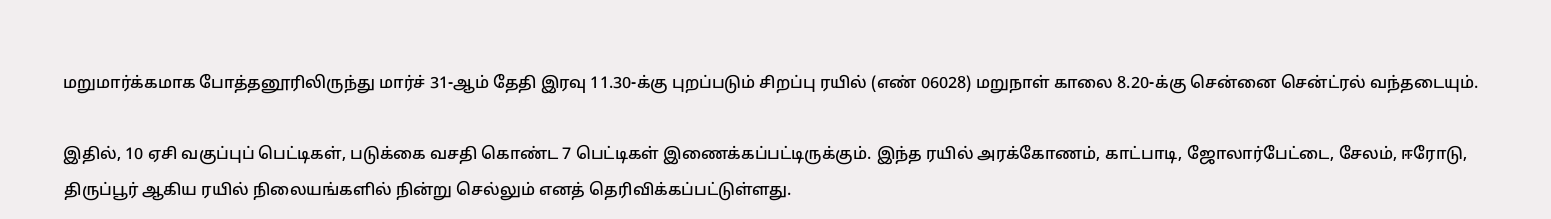மறுமார்க்கமாக போத்தனூரிலிருந்து மார்ச் 31-ஆம் தேதி இரவு 11.30-க்கு புறப்படும் சிறப்பு ரயில் (எண் 06028) மறுநாள் காலை 8.20-க்கு சென்னை சென்ட்ரல் வந்தடையும்.

இதில், 10 ஏசி வகுப்புப் பெட்டிகள், படுக்கை வசதி கொண்ட 7 பெட்டிகள் இணைக்கப்பட்டிருக்கும். இந்த ரயில் அரக்கோணம், காட்பாடி, ஜோலார்பேட்டை, சேலம், ஈரோடு, திருப்பூர் ஆகிய ரயில் நிலையங்களில் நின்று செல்லும் எனத் தெரிவிக்கப்பட்டுள்ளது.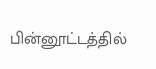பின்னூட்டத்தில்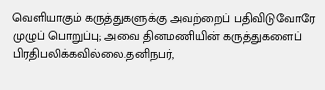வெளியாகும் கருத்துகளுக்கு அவற்றைப் பதிவிடுவோரே முழுப் பொறுப்பு; அவை தினமணியின் கருத்துகளைப் பிரதிபலிக்கவில்லை.தனிநபர்,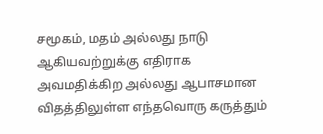சமூகம், மதம் அல்லது நாடு ஆகியவற்றுக்கு எதிராக அவமதிக்கிற அல்லது ஆபாசமான விதத்திலுள்ள எந்தவொரு கருத்தும்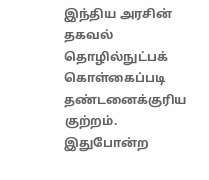இந்திய அரசின் தகவல் தொழில்நுட்பக் கொள்கைப்படி தண்டனைக்குரிய குற்றம். இதுபோன்ற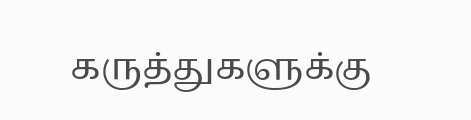கருத்துகளுக்கு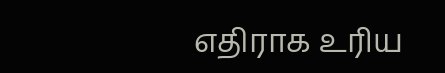எதிராக உரிய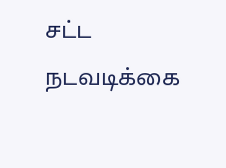சட்ட நடவடிக்கை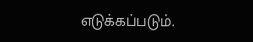எடுக்கப்படும்.